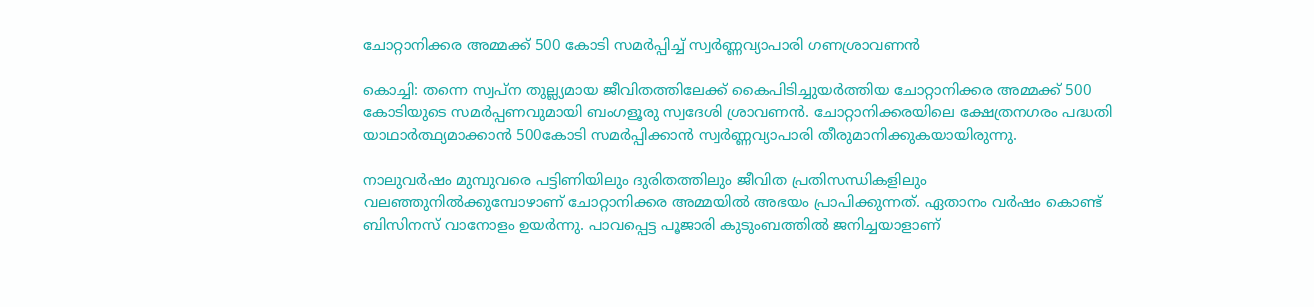ചോറ്റാനിക്കര അമ്മക്ക് 500 കോടി സമര്‍പ്പിച്ച് സ്വര്‍ണ്ണവ്യാപാരി ഗണശ്രാവണന്‍

കൊച്ചി: തന്നെ സ്വപ്‌ന തുല്ല്യമായ ജീവിതത്തിലേക്ക് കൈപിടിച്ചുയര്‍ത്തിയ ചോറ്റാനിക്കര അമ്മക്ക് 500 കോടിയുടെ സമര്‍പ്പണവുമായി ബംഗളൂരു സ്വദേശി ശ്രാവണന്‍. ചോറ്റാനിക്കരയിലെ ക്ഷേത്രനഗരം പദ്ധതി യാഥാര്‍ത്ഥ്യമാക്കാന്‍ 500കോടി സമര്‍പ്പിക്കാന്‍ സ്വര്‍ണ്ണവ്യാപാരി തീരുമാനിക്കുകയായിരുന്നു.

നാലുവര്‍ഷം മുമ്പുവരെ പട്ടിണിയിലും ദുരിതത്തിലും ജീവിത പ്രതിസന്ധികളിലും വലഞ്ഞുനില്‍ക്കുമ്പോഴാണ് ചോറ്റാനിക്കര അമ്മയില്‍ അഭയം പ്രാപിക്കുന്നത്. ഏതാനം വര്‍ഷം കൊണ്ട് ബിസിനസ് വാനോളം ഉയര്‍ന്നു. പാവപ്പെട്ട പൂജാരി കുടുംബത്തില്‍ ജനിച്ചയാളാണ്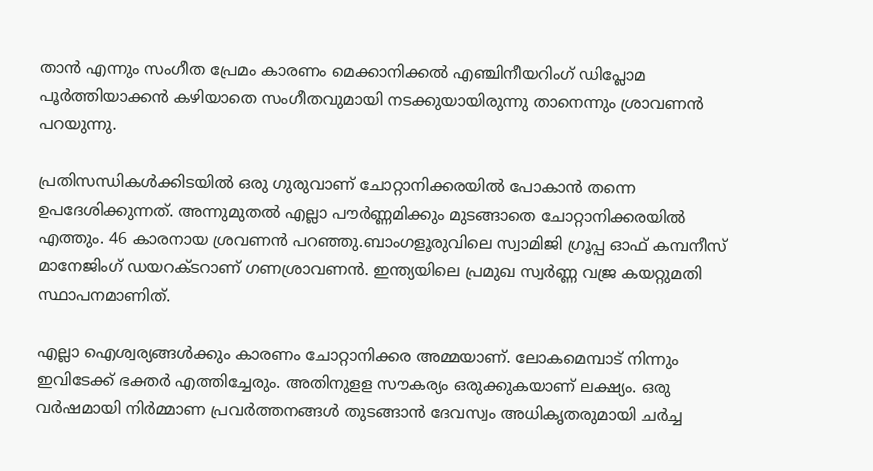താന്‍ എന്നും സംഗീത പ്രേമം കാരണം മെക്കാനിക്കല്‍ എഞ്ചിനീയറിംഗ് ഡിപ്ലോമ പൂര്‍ത്തിയാക്കന്‍ കഴിയാതെ സംഗീതവുമായി നടക്കുയായിരുന്നു താനെന്നും ശ്രാവണന്‍ പറയുന്നു.

പ്രതിസന്ധികള്‍ക്കിടയില്‍ ഒരു ഗുരുവാണ് ചോറ്റാനിക്കരയില്‍ പോകാന്‍ തന്നെ ഉപദേശിക്കുന്നത്. അന്നുമുതല്‍ എല്ലാ പൗര്‍ണ്ണമിക്കും മുടങ്ങാതെ ചോറ്റാനിക്കരയില്‍ എത്തും. 46 കാരനായ ശ്രവണന്‍ പറഞ്ഞു.ബാംഗളൂരുവിലെ സ്വാമിജി ഗ്രൂപ്പ ഓഫ് കമ്പനീസ് മാനേജിംഗ് ഡയറക്ടറാണ് ഗണശ്രാവണന്‍. ഇന്ത്യയിലെ പ്രമുഖ സ്വര്‍ണ്ണ വജ്ര കയറ്റുമതി സ്ഥാപനമാണിത്.

എല്ലാ ഐശ്വര്യങ്ങള്‍ക്കും കാരണം ചോറ്റാനിക്കര അമ്മയാണ്. ലോകമെമ്പാട് നിന്നും ഇവിടേക്ക് ഭക്തര്‍ എത്തിച്ചേരും. അതിനുളള സൗകര്യം ഒരുക്കുകയാണ് ലക്ഷ്യം. ഒരു വര്‍ഷമായി നിര്‍മ്മാണ പ്രവര്‍ത്തനങ്ങള്‍ തുടങ്ങാന്‍ ദേവസ്വം അധികൃതരുമായി ചര്‍ച്ച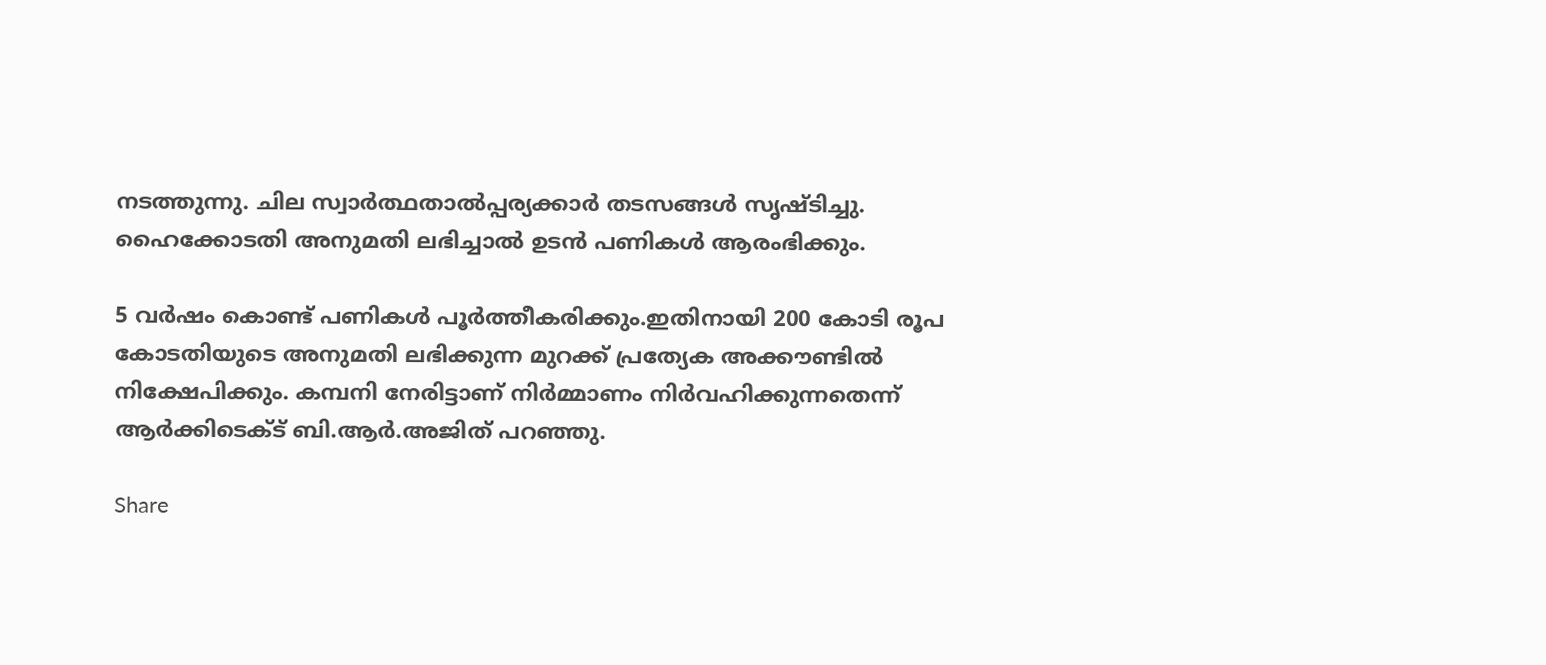നടത്തുന്നു. ചില സ്വാര്‍ത്ഥതാല്‍പ്പര്യക്കാര്‍ തടസങ്ങള്‍ സൃഷ്ടിച്ചു. ഹൈക്കോടതി അനുമതി ലഭിച്ചാല്‍ ഉടന്‍ പണികള്‍ ആരംഭിക്കും.

5 വര്‍ഷം കൊണ്ട് പണികള്‍ പൂര്‍ത്തീകരിക്കും.ഇതിനായി 200 കോടി രൂപ കോടതിയുടെ അനുമതി ലഭിക്കുന്ന മുറക്ക് പ്രത്യേക അക്കൗണ്ടില്‍ നിക്ഷേപിക്കും. കമ്പനി നേരിട്ടാണ് നിര്‍മ്മാണം നിര്‍വഹിക്കുന്നതെന്ന് ആര്‍ക്കിടെക്ട് ബി.ആര്‍.അജിത് പറഞ്ഞു.

Share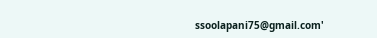ssoolapani75@gmail.com'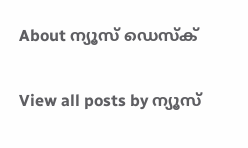About ന്യൂസ് ഡെസ്ക്

View all posts by ന്യൂസ്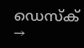ഡെസ്ക് →